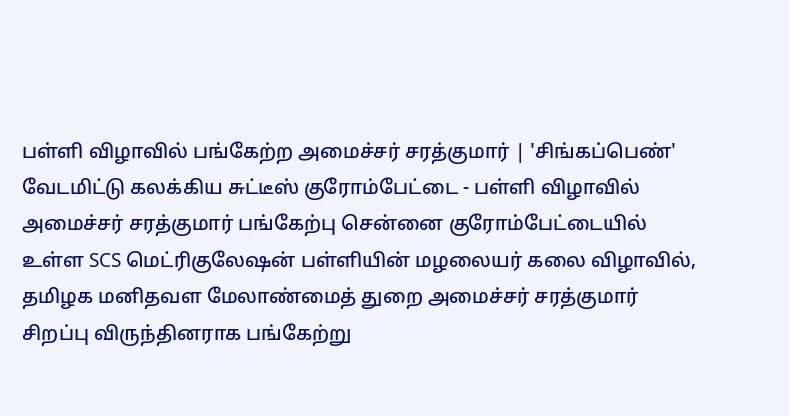பள்ளி விழாவில் பங்கேற்ற அமைச்சர் சரத்குமார் | 'சிங்கப்பெண்' வேடமிட்டு கலக்கிய சுட்டீஸ் குரோம்பேட்டை - பள்ளி விழாவில் அமைச்சர் சரத்குமார் பங்கேற்பு சென்னை குரோம்பேட்டையில் உள்ள SCS மெட்ரிகுலேஷன் பள்ளியின் மழலையர் கலை விழாவில், தமிழக மனிதவள மேலாண்மைத் துறை அமைச்சர் சரத்குமார் சிறப்பு விருந்தினராக பங்கேற்று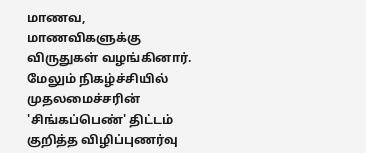மாணவ, மாணவிகளுக்கு விருதுகள் வழங்கினார். மேலும் நிகழ்ச்சியில் முதலமைச்சரின் 'சிங்கப்பெண்' திட்டம் குறித்த விழிப்புணர்வு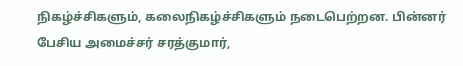நிகழ்ச்சிகளும், கலைநிகழ்ச்சிகளும் நடைபெற்றன. பின்னர் பேசிய அமைச்சர் சரத்குமார்,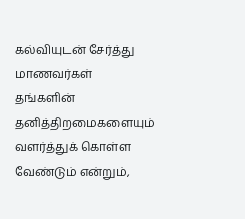கல்வியுடன் சேர்த்து மாணவர்கள் தங்களின் தனித்திறமைகளையும் வளர்த்துக் கொள்ள வேண்டும் என்றும்,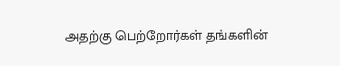அதற்கு பெற்றோர்கள் தங்களின்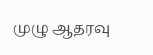முழு ஆதரவு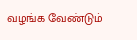வழங்க வேண்டும்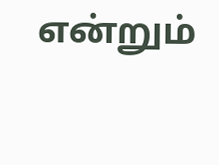என்றும்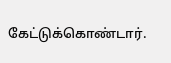கேட்டுக்கொண்டார்.